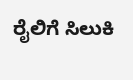ರೈಲಿಗೆ ಸಿಲುಕಿ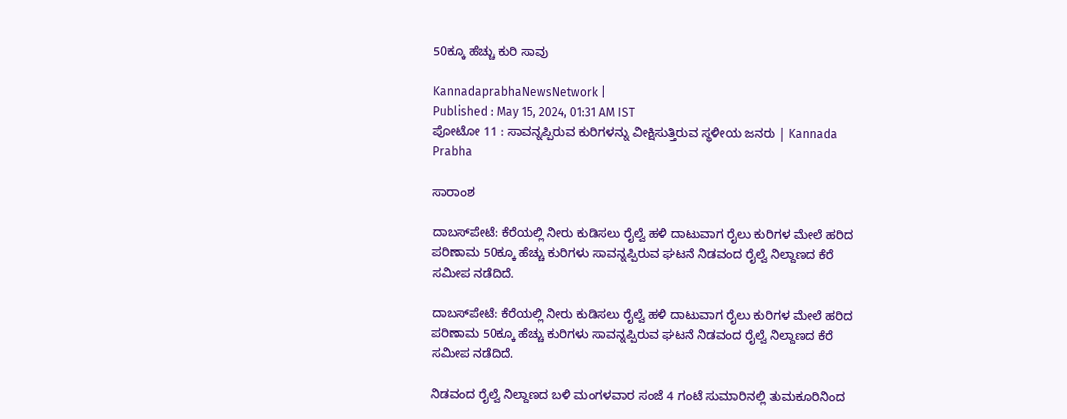50ಕ್ಕೂ ಹೆಚ್ಚು ಕುರಿ ಸಾವು

KannadaprabhaNewsNetwork |
Published : May 15, 2024, 01:31 AM IST
ಪೋಟೋ 11 : ಸಾವನ್ನಪ್ಪಿರುವ ಕುರಿಗಳನ್ನು ವೀಕ್ಷಿಸುತ್ತಿರುವ ಸ್ಥಳೀಯ ಜನರು | Kannada Prabha

ಸಾರಾಂಶ

ದಾಬಸ್‌ಪೇಟೆ: ಕೆರೆಯಲ್ಲಿ ನೀರು ಕುಡಿಸಲು ರೈಲ್ವೆ ಹಳಿ ದಾಟುವಾಗ ರೈಲು ಕುರಿಗಳ ಮೇಲೆ ಹರಿದ ಪರಿಣಾಮ 50ಕ್ಕೂ ಹೆಚ್ಚು ಕುರಿಗಳು ಸಾವನ್ನಪ್ಪಿರುವ ಘಟನೆ ನಿಡವಂದ ರೈಲ್ವೆ ನಿಲ್ದಾಣದ ಕೆರೆ ಸಮೀಪ ನಡೆದಿದೆ.

ದಾಬಸ್‌ಪೇಟೆ: ಕೆರೆಯಲ್ಲಿ ನೀರು ಕುಡಿಸಲು ರೈಲ್ವೆ ಹಳಿ ದಾಟುವಾಗ ರೈಲು ಕುರಿಗಳ ಮೇಲೆ ಹರಿದ ಪರಿಣಾಮ 50ಕ್ಕೂ ಹೆಚ್ಚು ಕುರಿಗಳು ಸಾವನ್ನಪ್ಪಿರುವ ಘಟನೆ ನಿಡವಂದ ರೈಲ್ವೆ ನಿಲ್ದಾಣದ ಕೆರೆ ಸಮೀಪ ನಡೆದಿದೆ.

ನಿಡವಂದ ರೈಲ್ವೆ ನಿಲ್ದಾಣದ ಬಳಿ ಮಂಗಳವಾರ ಸಂಜೆ 4 ಗಂಟೆ ಸುಮಾರಿನಲ್ಲಿ ತುಮಕೂರಿನಿಂದ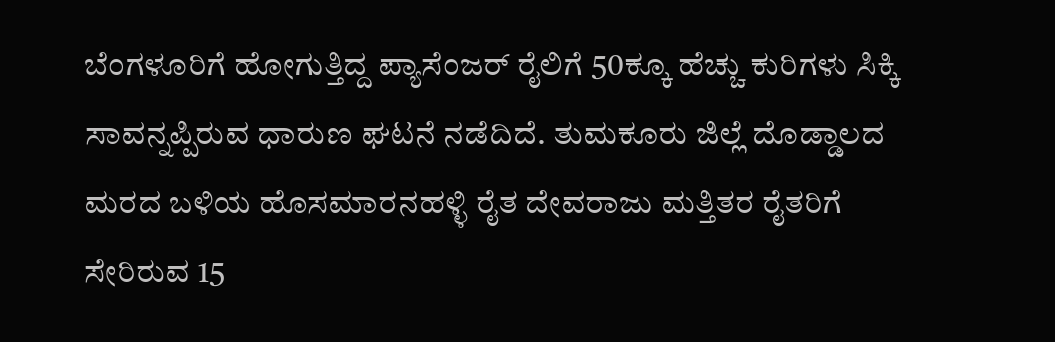ಬೆಂಗಳೂರಿಗೆ ಹೋಗುತ್ತಿದ್ದ ಪ್ಯಾಸೆಂಜರ್ ರೈಲಿಗೆ 50ಕ್ಕೂ ಹೆಚ್ಚು ಕುರಿಗಳು ಸಿಕ್ಕಿ ಸಾವನ್ನಪ್ಪಿರುವ ಧಾರುಣ ಘಟನೆ ನಡೆದಿದೆ. ತುಮಕೂರು ಜಿಲ್ಲೆ ದೊಡ್ಡಾಲದ ಮರದ ಬಳಿಯ ಹೊಸಮಾರನಹಳ್ಳಿ ರೈತ ದೇವರಾಜು ಮತ್ತಿತರ ರೈತರಿಗೆ ಸೇರಿರುವ 15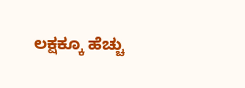ಲಕ್ಷಕ್ಕೂ ಹೆಚ್ಚು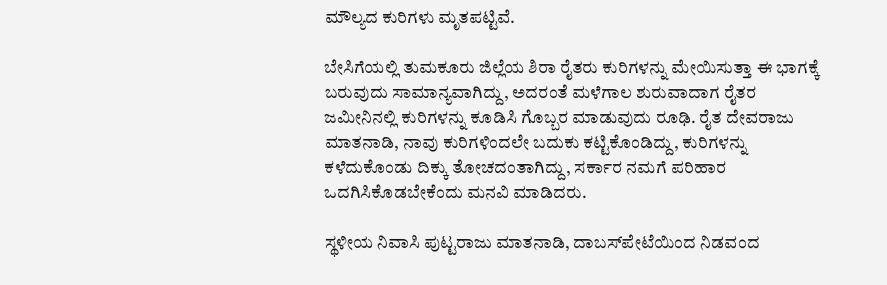ಮೌಲ್ಯದ ಕುರಿಗಳು ಮೃತಪಟ್ಟಿವೆ.

ಬೇಸಿಗೆಯಲ್ಲಿ ತುಮಕೂರು ಜಿಲ್ಲೆಯ ಶಿರಾ ರೈತರು ಕುರಿಗಳನ್ನು ಮೇಯಿಸುತ್ತಾ ಈ ಭಾಗಕ್ಕೆ ಬರುವುದು ಸಾಮಾನ್ಯವಾಗಿದ್ದು, ಅದರಂತೆ ಮಳೆಗಾಲ ಶುರುವಾದಾಗ ರೈತರ ಜಮೀನಿನಲ್ಲಿ ಕುರಿಗಳನ್ನು ಕೂಡಿಸಿ ಗೊಬ್ಬರ ಮಾಡುವುದು ರೂಢಿ. ರೈತ ದೇವರಾಜು ಮಾತನಾಡಿ, ನಾವು ಕುರಿಗಳಿಂದಲೇ ಬದುಕು ಕಟ್ಟಿಕೊಂಡಿದ್ದು, ಕುರಿಗಳನ್ನು ಕಳೆದುಕೊಂಡು ದಿಕ್ಕು ತೋಚದಂತಾಗಿದ್ದು, ಸರ್ಕಾರ ನಮಗೆ ಪರಿಹಾರ ಒದಗಿಸಿಕೊಡಬೇಕೆಂದು ಮನವಿ ಮಾಡಿದರು.

ಸ್ಥಳೀಯ ನಿವಾಸಿ ಪುಟ್ಟರಾಜು ಮಾತನಾಡಿ, ದಾಬಸ್‌ಪೇಟೆಯಿಂದ ನಿಡವಂದ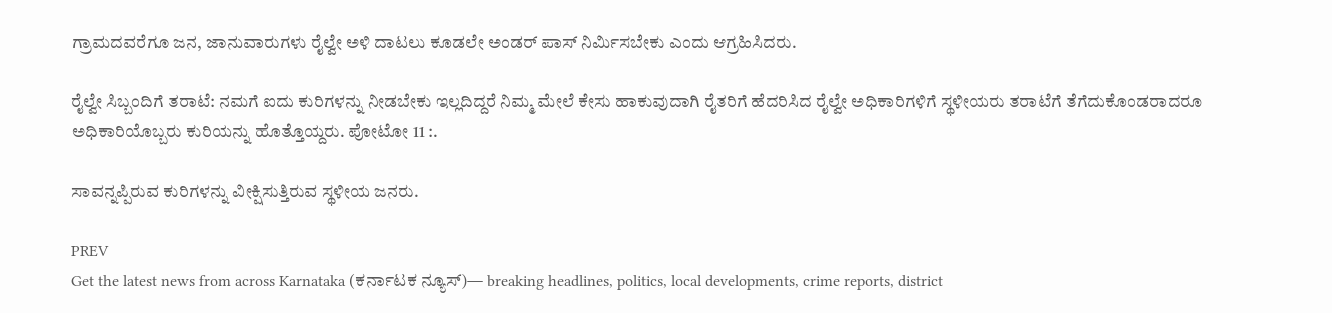ಗ್ರಾಮದವರೆಗೂ ಜನ, ಜಾನುವಾರುಗಳು ರೈಲ್ವೇ ಅಳಿ ದಾಟಲು ಕೂಡಲೇ ಅಂಡರ್ ಪಾಸ್ ನಿರ್ಮಿಸಬೇಕು ಎಂದು ಆಗ್ರಹಿಸಿದರು.

ರೈಲ್ವೇ ಸಿಬ್ಬಂದಿಗೆ ತರಾಟೆ: ನಮಗೆ ಐದು ಕುರಿಗಳನ್ನು ನೀಡಬೇಕು ಇಲ್ಲದಿದ್ದರೆ ನಿಮ್ಮ ಮೇಲೆ ಕೇಸು ಹಾಕುವುದಾಗಿ ರೈತರಿಗೆ ಹೆದರಿಸಿದ ರೈಲ್ವೇ ಅಧಿಕಾರಿಗಳಿಗೆ ಸ್ಥಳೀಯರು ತರಾಟೆಗೆ ತೆಗೆದುಕೊಂಡರಾದರೂ ಅಧಿಕಾರಿಯೊಬ್ಬರು ಕುರಿಯನ್ನು ಹೊತ್ತೊಯ್ದರು. ಪೋಟೋ 11 :.

ಸಾವನ್ನಪ್ಪಿರುವ ಕುರಿಗಳನ್ನು ವೀಕ್ಷಿಸುತ್ತಿರುವ ಸ್ಥಳೀಯ ಜನರು.

PREV
Get the latest news from across Karnataka (ಕರ್ನಾಟಕ ನ್ಯೂಸ್)— breaking headlines, politics, local developments, crime reports, district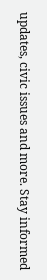updates, civic issues and more. Stay informed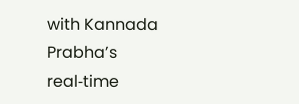with Kannada Prabha’s real‑time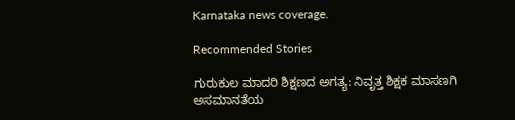Karnataka news coverage.

Recommended Stories

ಗುರುಕುಲ ಮಾದರಿ ಶಿಕ್ಷಣದ ಅಗತ್ಯ: ನಿವೃತ್ತ ಶಿಕ್ಷಕ ಮಾಸಣಗಿ
ಅಸಮಾನತೆಯ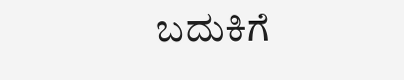ಬದುಕಿಗೆ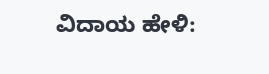ವಿದಾಯ ಹೇಳಿ: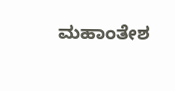ಮಹಾಂತೇಶ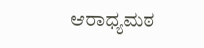ಆರಾಧ್ಯಮಠ